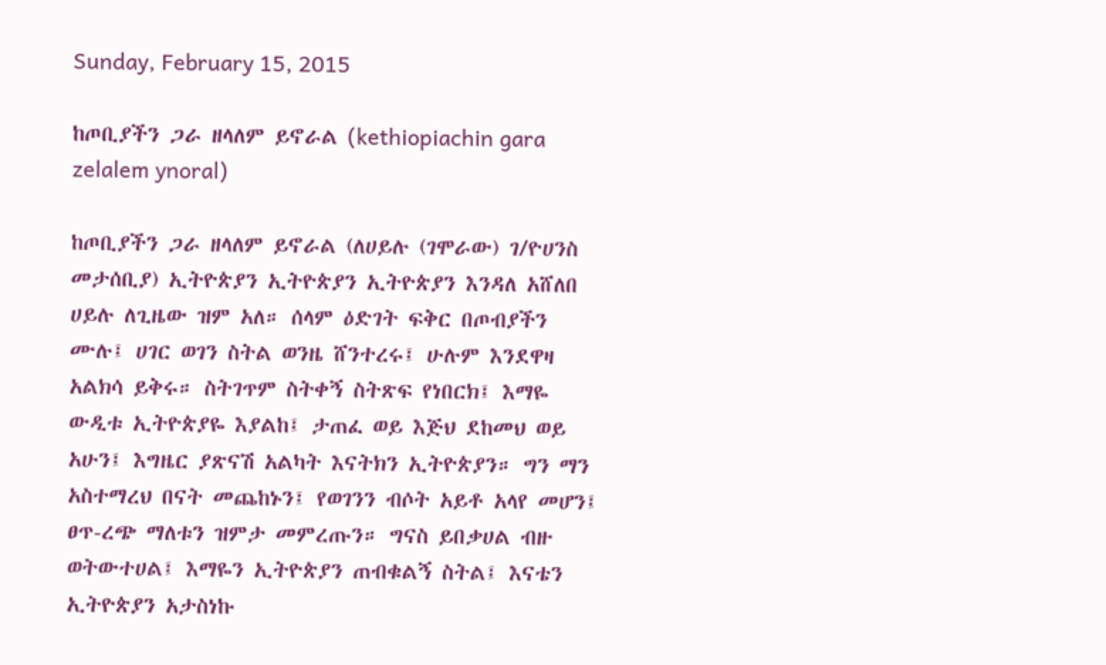Sunday, February 15, 2015

ከጦቢያችን ጋራ ዘላለም ይኖራል (kethiopiachin gara zelalem ynoral)

ከጦቢያችን ጋራ ዘላለም ይኖራል (ለሀይሉ (ገሞራው) ገ/ዮሀንስ መታሰቢያ) ኢትዮጵያን ኢትዮጵያን ኢትዮጵያን እንዳለ አሸለበ ሀይሉ ለጊዜው ዝም አለ። ሰላም ዕድገት ፍቅር በጦብያችን ሙሉ፤ ሀገር ወገን ስትል ወንዜ ሸንተረሩ፤ ሁሉም እንደዋዛ አልክሳ ይቅሩ። ስትገጥም ስትቀኝ ስትጽፍ የነበርክ፤ እማዬ ውዲቱ ኢትዮጵያዬ እያልከ፤ ታጠፈ ወይ እጅህ ደከመህ ወይ አሁን፤ እግዜር ያጽናሽ አልካት እናትክን ኢትዮጵያን። ግን ማን አስተማረህ በናት መጨከኑን፤ የወገንን ብሶት አይቶ አላየ መሆን፤ ፀጥ-ረጭ ማለቱን ዝምታ መምረጡን። ግናስ ይበቃሀል ብዙ ወትውተሀል፤ እማዬን ኢትዮጵያን ጠብቁልኝ ስትል፤ እናቴን ኢትዮጵያን አታስነኩ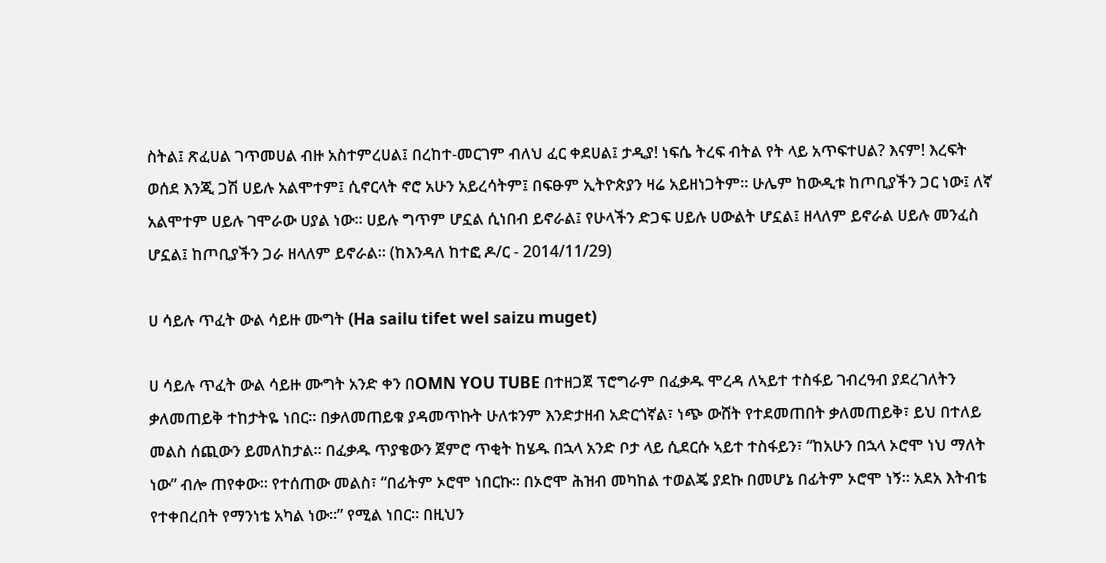ስትል፤ ጽፈሀል ገጥመሀል ብዙ አስተምረሀል፤ በረከተ-መርገም ብለህ ፈር ቀደሀል፤ ታዲያ! ነፍሴ ትረፍ ብትል የት ላይ አጥፍተሀል? እናም! እረፍት ወሰደ እንጂ ጋሽ ሀይሉ አልሞተም፤ ሲኖርላት ኖሮ አሁን አይረሳትም፤ በፍፁም ኢትዮጵያን ዛሬ አይዘነጋትም። ሁሌም ከውዲቱ ከጦቢያችን ጋር ነው፤ ለኛ አልሞተም ሀይሉ ገሞራው ሀያል ነው። ሀይሉ ግጥም ሆኗል ሲነበብ ይኖራል፤ የሁላችን ድጋፍ ሀይሉ ሀውልት ሆኗል፤ ዘላለም ይኖራል ሀይሉ መንፈስ ሆኗል፤ ከጦቢያችን ጋራ ዘላለም ይኖራል። (ከእንዳለ ከተፎ ዶ/ር - 2014/11/29)

ሀ ሳይሉ ጥፈት ውል ሳይዙ ሙግት (Ha sailu tifet wel saizu muget)

ሀ ሳይሉ ጥፈት ውል ሳይዙ ሙግት አንድ ቀን በOMN YOU TUBE በተዘጋጀ ፕሮግራም በፈቃዱ ሞረዳ ለኣይተ ተስፋይ ገብረዓብ ያደረገለትን ቃለመጠይቅ ተከታትዬ ነበር። በቃለመጠይቁ ያዳመጥኩት ሁለቱንም እንድታዘብ አድርጎኛል፣ ነጭ ውሸት የተደመጠበት ቃለመጠይቅ፣ ይህ በተለይ መልስ ሰጪውን ይመለከታል። በፈቃዱ ጥያቄውን ጀምሮ ጥቂት ከሄዱ በኋላ አንድ ቦታ ላይ ሲደርሱ ኣይተ ተስፋይን፣ “ከአሁን በኋላ ኦሮሞ ነህ ማለት ነው” ብሎ ጠየቀው። የተሰጠው መልስ፣ “በፊትም ኦሮሞ ነበርኩ። በኦሮሞ ሕዝብ መካከል ተወልጄ ያደኩ በመሆኔ በፊትም ኦሮሞ ነኝ። አደአ እትብቴ የተቀበረበት የማንነቴ አካል ነው።” የሚል ነበር። በዚህን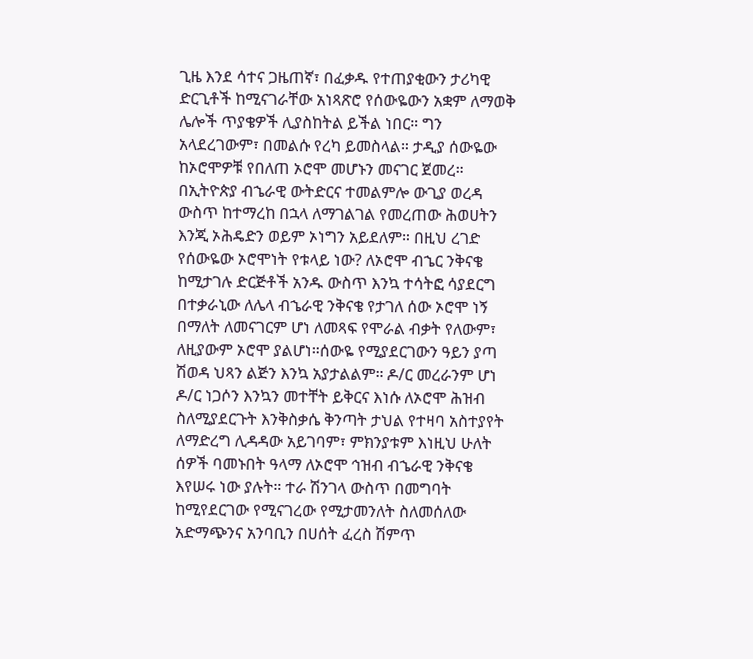ጊዜ እንደ ሳተና ጋዜጠኛ፣ በፈቃዱ የተጠያቂውን ታሪካዊ ድርጊቶች ከሚናገራቸው አነጻጽሮ የሰውዬውን አቋም ለማወቅ ሌሎች ጥያቄዎች ሊያስከትል ይችል ነበር። ግን አላደረገውም፣ በመልሱ የረካ ይመስላል። ታዲያ ሰውዬው ከኦሮሞዎቹ የበለጠ ኦሮሞ መሆኑን መናገር ጀመረ። በኢትዮጵያ ብኄራዊ ውትድርና ተመልምሎ ውጊያ ወረዳ ውስጥ ከተማረከ በኋላ ለማገልገል የመረጠው ሕወሀትን እንጂ ኦሕዴድን ወይም ኦነግን አይደለም። በዚህ ረገድ የሰውዬው ኦሮሞነት የቱላይ ነው? ለኦሮሞ ብኄር ንቅናቄ ከሚታገሉ ድርጅቶች አንዱ ውስጥ እንኳ ተሳትፎ ሳያደርግ በተቃራኒው ለሌላ ብኄራዊ ንቅናቄ የታገለ ሰው ኦሮሞ ነኝ በማለት ለመናገርም ሆነ ለመጻፍ የሞራል ብቃት የለውም፣ ለዚያውም ኦሮሞ ያልሆነ።ሰውዬ የሚያደርገውን ዓይን ያጣ ሽወዳ ህጻን ልጅን እንኳ አያታልልም። ዶ/ር መረራንም ሆነ ዶ/ር ነጋሶን እንኳን መተቸት ይቅርና እነሱ ለኦሮሞ ሕዝብ ስለሚያደርጉት እንቅስቃሴ ቅንጣት ታህል የተዛባ አስተያየት ለማድረግ ሊዳዳው አይገባም፣ ምክንያቱም እነዚህ ሁለት ሰዎች ባመኑበት ዓላማ ለኦሮሞ ኅዝብ ብኄራዊ ንቅናቄ እየሠሩ ነው ያሉት። ተራ ሽንገላ ውስጥ በመግባት ከሚየደርገው የሚናገረው የሚታመንለት ስለመሰለው አድማጭንና አንባቢን በሀሰት ፈረስ ሽምጥ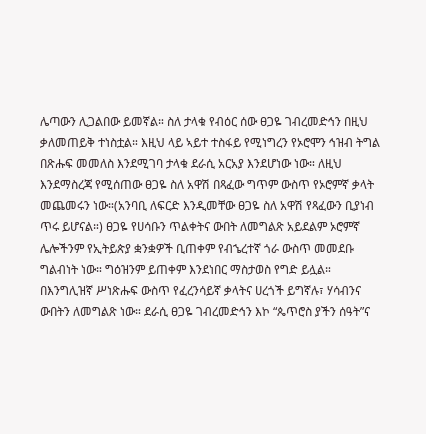ሌጣውን ሊጋልበው ይመኛል። ስለ ታላቁ የብዕር ሰው ፀጋዬ ገብረመድኅን በዚህ ቃለመጠይቅ ተነስቷል። እዚህ ላይ ኣይተ ተስፋይ የሚነግረን የኦሮሞን ኅዝብ ትግል በጽሑፍ መመለስ እንደሚገባ ታላቁ ደራሲ አርአያ እንደሆነው ነው። ለዚህ እንደማስረጃ የሚሰጠው ፀጋዬ ስለ አዋሽ በጻፈው ግጥም ውስጥ የኦሮምኛ ቃላት መጨመሩን ነው።(አንባቢ ለፍርድ እንዲመቸው ፀጋዬ ስለ አዋሽ የጻፈውን ቢያነብ ጥሩ ይሆናል።) ፀጋዬ የሀሳቡን ጥልቀትና ውበት ለመግልጽ አይደልም ኦሮምኛ ሌሎችንም የኢትይጵያ ቋንቋዎች ቢጠቀም የብኄረተኛ ጎራ ውስጥ መመደቡ ግልብነት ነው። ግዕዝንም ይጠቀም እንደነበር ማስታወስ የግድ ይሏል። በእንግሊዝኛ ሥነጽሑፍ ውስጥ የፈረንሳይኛ ቃላትና ሀረጎች ይግኛሉ፣ ሃሳብንና ውበትን ለመግልጽ ነው። ደራሲ ፀጋዬ ገብረመድኅን እኮ “ጴጥሮስ ያችን ሰዓት”ና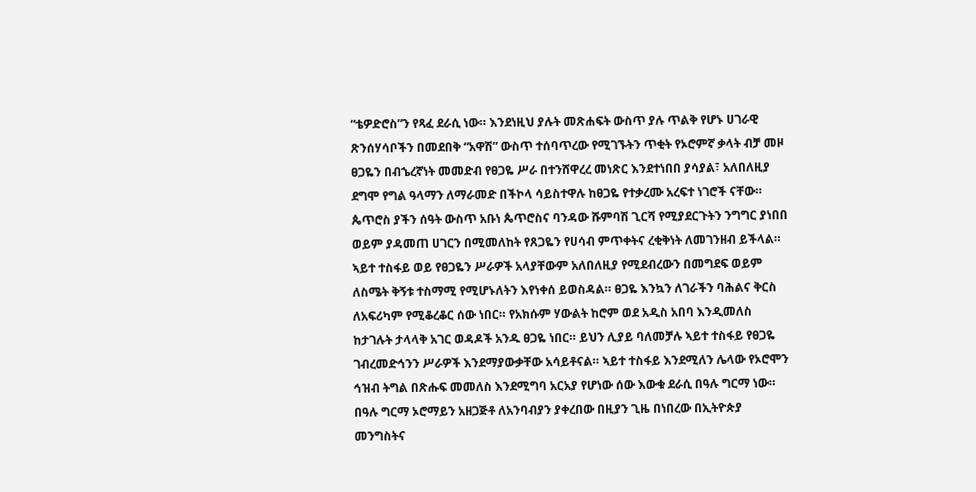“ቴዎድሮስ”ን የጻፈ ደራሲ ነው። እንደነዚህ ያሉት መጽሐፍት ውስጥ ያሉ ጥልቅ የሆኑ ሀገራዊ ጽንሰሃሳቦችን በመደበቅ “አዋሽ” ውስጥ ተሰባጥረው የሚገኙትን ጥቂት የኦሮምኛ ቃላት ብቻ መዞ ፀጋዬን በብኄረኛነት መመድብ የፀጋዬ ሥራ በተንሸዋረረ መነጽር እንደተነበበ ያሳያል፣ አለበለዚያ ደግሞ የግል ዓላማን ለማራመድ በችኮላ ሳይስተዋሉ ከፀጋዬ የተቃረሙ አረፍተ ነገሮች ናቸው። ጴጥሮስ ያችን ሰዓት ውስጥ አቡነ ጴጥሮስና ባንዳው ሹምባሽ ጊርሻ የሚያደርጉትን ንግግር ያነበበ ወይም ያዳመጠ ሀገርን በሚመለከት የጸጋዬን የሀሳብ ምጥቀትና ረቂቅነት ለመገንዘብ ይችላል። ኣይተ ተስፋይ ወይ የፀጋዬን ሥራዎች አላያቸውም አለበለዚያ የሚደብረውን በመግደፍ ወይም ለስሜት ቅኝቱ ተስማሚ የሚሆኑለትን እየነቀሰ ይወስዳል። ፀጋዬ እንኳን ለገራችን ባሕልና ቅርስ ለአፍሪካም የሚቆረቆር ሰው ነበር። የአክሱም ሃውልት ከሮም ወደ አዲስ አበባ እንዲመለስ ከታገሉት ታላላቅ አገር ወዳዶች አንዱ ፀጋዬ ነበር። ይህን ሊያይ ባለመቻሉ ኣይተ ተስፋይ የፀጋዬ ገብረመድኅንን ሥራዎች እንደማያውቃቸው አሳይቶናል። ኣይተ ተስፋይ እንደሚለን ሌላው የኦሮሞን ኅዝብ ትግል በጽሑፍ መመለስ እንደሚግባ አርአያ የሆነው ሰው እውቁ ደራሲ በዓሉ ግርማ ነው። በዓሉ ግርማ ኦሮማይን አዘጋጅቶ ለአንባብያን ያቀረበው በዚያን ጊዜ በነበረው በኢትዮጵያ መንግስትና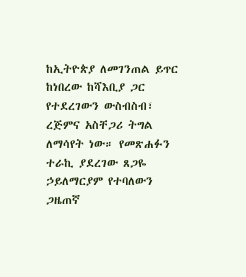ከኢትዮጵያ ለመገንጠል ይጥር ከነበረው ከሻእቢያ ጋር የተደረገውን ውስብስብ፣ ረጅምና አስቸጋሪ ትግል ለማሳየት ነው። የመጽሐፉን ተራኪ ያደረገው ጸጋዬ ኃይለማርያም የተባለውን ጋዜጠኛ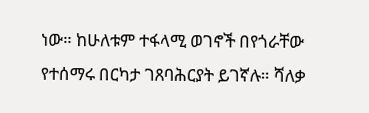ነው። ከሁለቱም ተፋላሚ ወገኖች በየጎራቸው የተሰማሩ በርካታ ገጸባሕርያት ይገኛሉ። ሻለቃ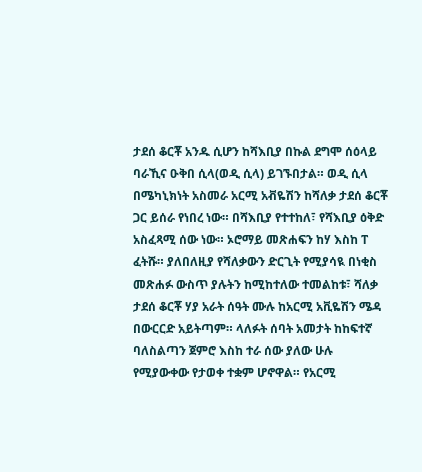ታደሰ ቆርቾ አንዱ ሲሆን ከሻእቢያ በኩል ደግሞ ሰዕላይ ባራኺና ዑቅበ ሲላ(ወዲ ሲላ) ይገኙበታል። ወዲ ሲላ በሜካኒክነት አስመራ አርሚ አቭዬሽን ከሻለቃ ታደሰ ቆርቾ ጋር ይሰራ የነበረ ነው። በሻእቢያ የተተከለ፣ የሻእቢያ ዕቅድ አስፈጻሚ ሰው ነው። ኦሮማይ መጽሐፍን ከሃ እስከ ፐ ፈትሹ። ያለበለዚያ የሻለቃውን ድርጊት የሚያሳዪ በነቂስ መጽሐፉ ውስጥ ያሉትን ከሚከተለው ተመልከቱ፣ ሻለቃ ታደሰ ቆርቾ ሃያ አራት ሰዓት ሙሉ ከአርሚ አቪዬሽን ሜዳ በውርርድ አይትጣም። ላለፉት ሰባት አመታት ከከፍተኛ ባለስልጣን ጀምሮ እስከ ተራ ሰው ያለው ሁሉ የሚያውቀው የታወቀ ተቋም ሆኖዋል። የአርሚ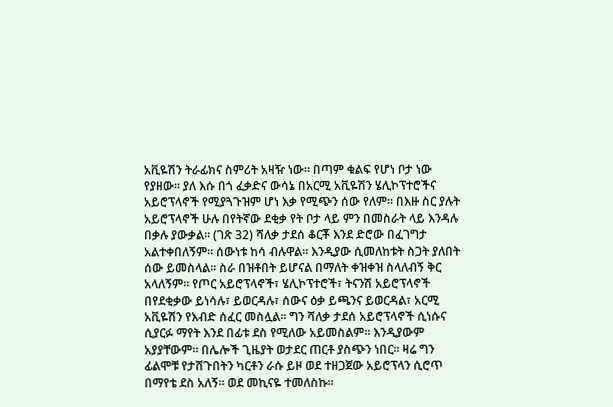አቪዬሽን ትራፊክና ስምሪት አዛዥ ነው። በጣም ቁልፍ የሆነ ቦታ ነው የያዘው። ያለ እሱ በጎ ፈቃድና ውሳኔ በአርሚ አቪዬሽን ሄሊኮፕተሮችና አይሮፕላኖች የሚያጓጉዝም ሆነ እቃ የሚጭን ሰው የለም። በእዙ ስር ያሉት አይሮፕላኖች ሁሉ በየትኛው ደቂቃ የት ቦታ ላይ ምን በመስራት ላይ እንዳሉ በቃሉ ያውቃል። (ገጽ 32) ሻለቃ ታደሰ ቆርቾ እንደ ድሮው በፈገግታ አልተቀበለኝም። ሰውነቱ ከሳ ብሉዋል። እንዲያው ሲመለከቱት ስጋት ያለበት ሰው ይመስላል። ስራ በዝቶበት ይሆናል በማለት ቀዝቀዝ ስላለብኝ ቅር አላለኝም። የጦር አይሮፕላኖች፣ ሄሊኮፕተሮች፣ ትናንሽ አይሮፕላኖች በየደቂቃው ይነሳሉ፣ ይወርዳሉ፣ ሰውና ዕቃ ይጫንና ይወርዳል፣ አርሚ አቪዬሽን የእብድ ሰፈር መስሏል። ግን ሻለቃ ታደሰ አይሮፕላኖች ሲነሱና ሲያርፉ ማየት እንደ በፊቱ ደስ የሚለው አይመስልም። እንዲያውም አያያቸውም። በሌሎች ጊዜያት ወታደር ጠርቶ ያስጭን ነበር። ዛሬ ግን ፊልሞቹ የታሸጉበትን ካርቶን ራሱ ይዞ ወደ ተዘጋጀው አይሮፕላን ሲሮጥ በማየቴ ደስ አለኝ። ወደ መኪናዬ ተመለስኩ።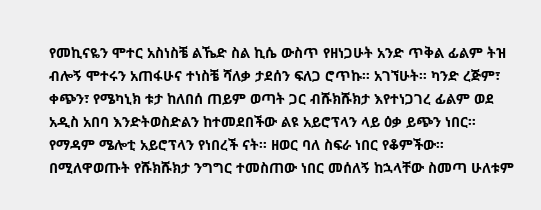የመኪናዬን ሞተር አስነስቼ ልኼድ ስል ኪሴ ውስጥ የዘነጋሁት አንድ ጥቅል ፊልም ትዝ ብሎኝ ሞተሩን አጠፋሁና ተነስቼ ሻለቃ ታደሰን ፍለጋ ሮጥኩ። አገኘሁት። ካንድ ረጅም፣ ቀጭን፣ የሜካኒክ ቱታ ከለበሰ ጠይም ወጣት ጋር ብሹክሹክታ እየተነጋገረ ፊልም ወደ አዲስ አበባ እንድትወስድልን ከተመደበችው ልዩ አይሮፕላን ላይ ዕቃ ይጭን ነበር። የማዳም ሜሎቲ አይሮፕላን የነበረች ናት። ዘወር ባለ ስፍራ ነበር የቆምችው። በሚለዋወጡት የሹክሹክታ ንግግር ተመስጠው ነበር መሰለኝ ከኋላቸው ስመጣ ሁለቱም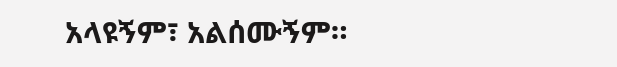አላዩኝም፣ አልሰሙኝም።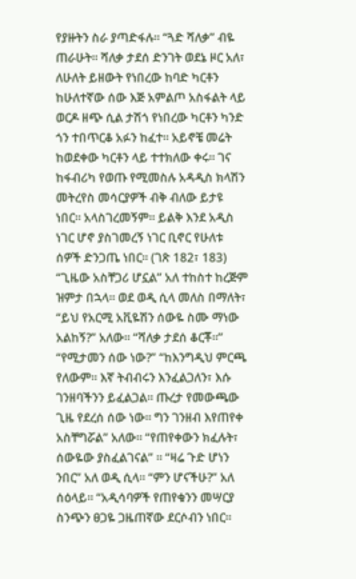የያዙትን ስራ ያጣድፋሉ። “ጓድ ሻለቃ” ብዬ ጠራሁት። ሻለቃ ታደሰ ድንገት ወደኔ ዞር አለ፣ ለሁለት ይዘውት የነበረው ከባድ ካርቶን ከሁለተኛው ሰው እጅ አምልጦ አስፋልት ላይ ወርዶ ዘጭ ሲል ታሽጎ የነበረው ካርቶን ካንድ ጎን ተበጥርቆ አፉን ከፈተ። አይኖቼ መሬት ከወደቀው ካርቶን ላይ ተተክለው ቀሩ። ገና ከፋብሪካ የወጡ የሚመስሉ አዳዲስ ክላሽን መትረየስ መሳርያዎች ብቅ ብለው ይታዩ ነበር። አላስገረመኝም። ይልቅ እንደ አዲስ ነገር ሆኖ ያስገመረኝ ነገር ቢኖር የሁለቱ ሰዎች ድንጋጤ ነበር። (ገጽ 182፣ 183) “ጊዜው አስቸጋሪ ሆኗል” አለ ተከስተ ከረጅም ዝምታ በኋላ። ወደ ወዲ ሲላ መለስ በማለት፣ “ይህ የአርሚ አቪዬሽን ሰውዬ ስሙ ማነው አልከኝ?” አለው። “ሻለቃ ታደሰ ቆርቾ።” “የሚታመን ሰው ነው?” “ከእንግዲህ ምርጫ የለውም። እኛ ትብብሩን እንፈልጋለን፣ እሱ ገንዘባችንን ይፈልጋል። ጡረታ የመውጫው ጊዜ የደረሰ ሰው ነው። ግን ገንዘብ እየጠየቀ አስቸግሯል” አለው። “የጠየቀውን ክፈሉት፣ ሰውዬው ያስፈልገናል” ። “ዛሬ ጉድ ሆነን ንበር” አለ ወዲ ሲላ። “ምን ሆናችሁ?” አለ ሰዕላይ። “አዲሳባዎች የጠየቁንን መሣርያ ስንጭን ፀጋዬ ጋዜጠኛው ደርሶብን ነበር።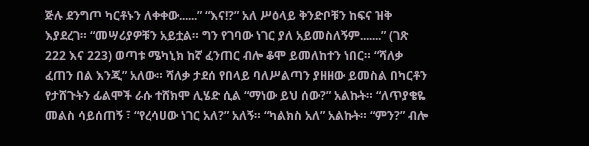ጅሉ ደንግጦ ካርቶኑን ለቀቀው......” “እና!?” አለ ሥዕላይ ቅንድቦቹን ከፍና ዝቅ እያደረገ። “መሣሪያዎቹን አይቷል። ግን የገባው ነገር ያለ አይመስለኝም.......” (ገጽ 222 እና 223) ወጣቱ ሜካኒክ ከኛ ፈንጠር ብሎ ቆሞ ይመለከተን ነበር። “ሻለቃ ፈጠን በል እንጂ” አለው። ሻለቃ ታደሰ የበላይ ባለሥልጣን ያዘዘው ይመስል በካርቶን የታሸጉትን ፊልሞች ራሱ ተሸክሞ ሊሄድ ሲል “ማነው ይህ ሰው?” አልኩት። “ለጥያቄዬ መልስ ሳይሰጠኝ ፣ “የረሳሀው ነገር አለ?” አለኝ። “ካልክስ አለ” አልኩት። “ምን?” ብሎ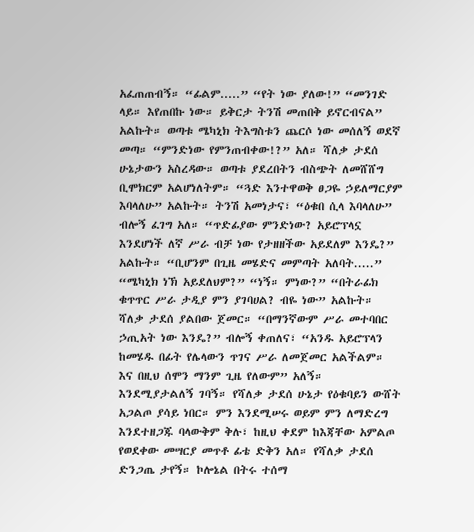አፈጠጠብኝ። “ፊልም.....” “የት ነው ያለው!” “መንገድ ላይ። እየጠበኩ ነው። ይቅርታ ትንሽ መጠበቅ ይኖርብናል” አልኩት። ወጣቱ ሜካኒክ ትእግስቱን ጨርሶ ነው መሰለኝ ወደኛ መጣ። “ምንድነው የምንጠብቀው!?” አለ። ሻለቃ ታደሰ ሁኔታውን አስረዳው። ወጣቱ ያደረበትን ብስጭት ለመሸሸግ ቢሞክርም አልሆነለትም። “ጓድ እንተዋወቅ ፀጋዬ ኃይለማርያም እባላለሁ” አልኩት። ትንሽ አመነታና፣ “ዕቁበ ሲላ እባላለሁ” ብሎኝ ፈገግ አለ። “ጥድፊያው ምንድነው? አይሮፕላኗ እንደሆነች ለኛ ሥራ ብቻ ነው የታዘዘችው አይደለም እንዴ?” አልኩት። “ቢሆንም በጊዜ መሄድና መምጣት አለባት.....” “ሜካኒክ ነኽ አይደለህም?” “ነኝ። ምነው?” “በትራፊክ ቁጥጥር ሥራ ታዲያ ምን ያገባሀል? ብዬ ነው” አልኩት። ሻለቃ ታደሰ ያልበው ጀመር። “በማንኛውም ሥራ መተባበር ኃጢአት ነው እንዴ?” ብሎኝ ቀጠለና፣ “አንዱ አይሮፕላን ከመሄዱ በፊት የሌላውን ጥገና ሥራ ለመጀመር አልችልም። እና በዚህ ሰሞን ማንም ጊዜ የለውም” አለኝ። እንደሚያታልለኝ ገባኝ። የሻለቃ ታደሰ ሁኔታ የዕቁባይን ውሸት አጋልጦ ያሳይ ነበር። ምን እንደሚሠሩ ወይም ምን ለማድረግ እንደተዘጋጁ ባላውቅም ቅሉ፣ ከዚህ ቀደም ከእጃቸው አምልጦ የወደቀው መሣርያ መጥቶ ፊቴ ድቅን አለ። የሻለቃ ታደሰ ድንጋጤ ታየኝ። ኮሎኔል በትሩ ተሰማ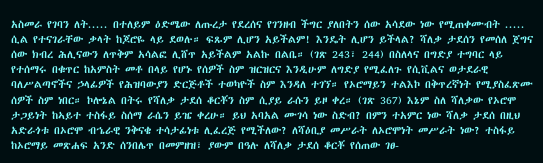አስመራ የገባን ለት..... በተለይም ዕድሜው ለጡረታ የደረሰና የገንዘብ ችግር ያለበትን ሰው አሳደው ነው የሚጠቀሙብት ..... ሲል የተናገራቸው ቃላት ከጆሮዬ ላይ ደወሉ። ፍጹም ሊሆን አይችልም! እንዴት ሊሆን ይችላል? ሻለቃ ታደሰን የመሰለ ጀግና ሰው ክብረ ሕሊናውን ለጥቅም አሳልፎ ሊሸጥ አይችልም አልኩ በልቤ። (ገጽ 243፣ 244) በስለላና በግድያ ተግባር ላይ የተሰማሩ በቁጥር ከአምስት መቶ በላይ የሆኑ የሰዎች ስም ዝርዝርና እንዲሁም ለግድያ የሚፈለጉ የሲቪልና ወታደራዊ ባለሥልጣኖችና ኃላፊዎች የሕዝባውያን ድርጅቶች ተወካዮች ስም እንዳለ ተገኘ። የኦሮማይን ተልእኮ በቅጥረኛነት የሚያስፈጽሙ ሰዎች ስም ነበር። ኮሎኔል በትሩ የሻለቃ ታደሰ ቆርቾን ስም ሲያይ ራሱን ይዞ ቀረ። (ገጽ 367) እኔም ስለ ሻለቃው የኦሮሞ ታጋይነት ከኣይተ ተስፋይ ስሰማ ራሴን ይዤ ቀረሁ። ይህ አባአል ሙገሳ ነው ስድብ? በምን ተአምር ነው ሻለቃ ታደሰ በዚህ አድራጎቱ በኦሮሞ ብኄራዊ ንቅናቄ ተሳታፊነቱ ሊፈረጅ የሚችለው? ለሻዕቢያ መሥራት ለኦሮሞነት መሥራት ነው? ተስፋይ ከኦሮማይ መጽሐፍ አንድ ሰንበሌጥ በመምዘዝ፣ ያውም በዓሉ ለሻለቃ ታደሰ ቆርቾ የሰጠው ገፀ-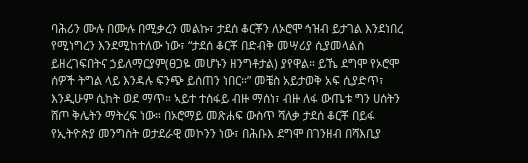ባሕሪን ሙሉ በሙሉ በሚቃረን መልኩ፣ ታደሰ ቆርቾን ለኦሮሞ ኅዝብ ይታገል እንደነበረ የሚነግረን እንደሚከተለው ነው፣ “ታደሰ ቆርቾ በድብቅ መሣሪያ ሲያመላልስ ይዘረገፍበትና ኃይለማርያም(ፀጋዬ መሆኑን ዘንግቶታል) ያየዋል። ይኼ ደግሞ የኦሮሞ ሰዎች ትግል ላይ እንዳሉ ፍንጭ ይሰጠን ነበር።” መቼስ አይታወቅ አፍ ሲያድጥ፣ እንዲሁም ሲከት ወደ ማጥ። ኣይተ ተስፋይ ብዙ ማሰነ፣ ብዙ ለፋ ውጤቱ ግን ሀሰትን ሸጦ ቅሌትን ማትረፍ ነው። በኦሮማይ መጽሐፍ ውስጥ ሻለቃ ታደሰ ቆርቾ በይፋ የኢትዮጵያ መንግስት ወታደራዊ መኮንን ነው፣ በሕቡእ ደግሞ በገንዘብ በሻእቢያ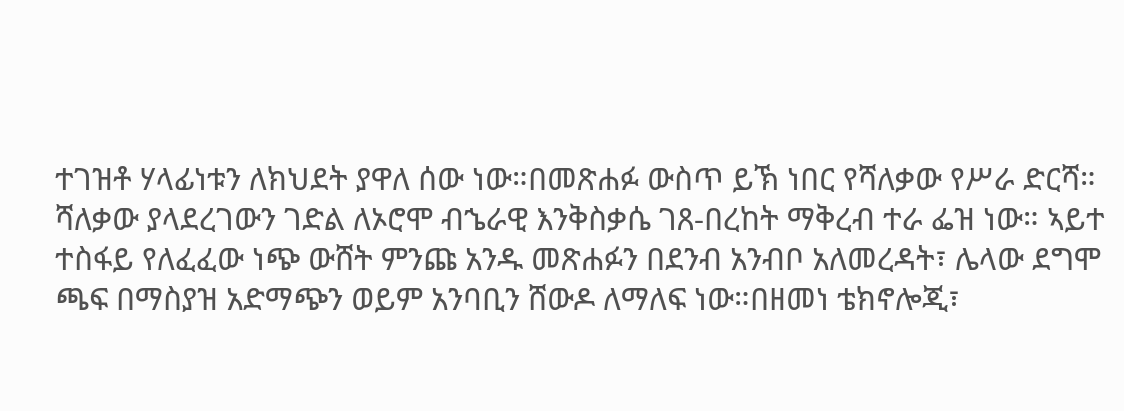ተገዝቶ ሃላፊነቱን ለክህደት ያዋለ ሰው ነው።በመጽሐፉ ውስጥ ይኽ ነበር የሻለቃው የሥራ ድርሻ። ሻለቃው ያላደረገውን ገድል ለኦሮሞ ብኄራዊ እንቅስቃሴ ገጸ-በረከት ማቅረብ ተራ ፌዝ ነው። ኣይተ ተስፋይ የለፈፈው ነጭ ውሸት ምንጩ አንዱ መጽሐፉን በደንብ አንብቦ አለመረዳት፣ ሌላው ደግሞ ጫፍ በማስያዝ አድማጭን ወይም አንባቢን ሸውዶ ለማለፍ ነው።በዘመነ ቴክኖሎጂ፣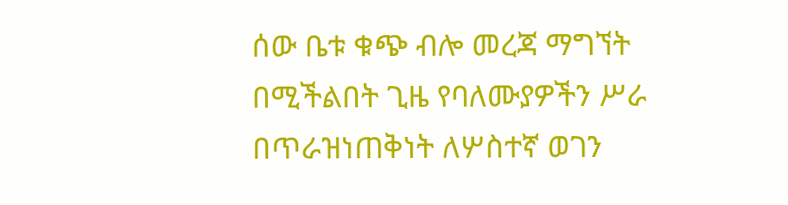ሰው ቤቱ ቁጭ ብሎ መረጃ ማግኘት በሚችልበት ጊዜ የባለሙያዎችን ሥራ በጥራዝነጠቅነት ለሦስተኛ ወገን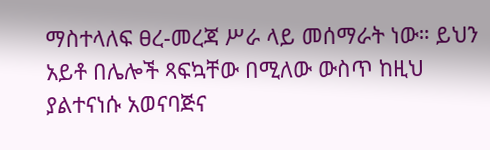ማስተላለፍ ፀረ-መረጃ ሥራ ላይ መሰማራት ነው። ይህን አይቶ በሌሎች ጻፍኳቸው በሚለው ውስጥ ከዚህ ያልተናነሱ አወናባጅና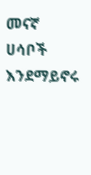መናኛ ሀሳቦች እንደማይኖሩ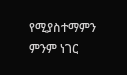የሚያስተማምን ምንም ነገር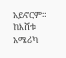አይኖርም። ከእሸቱ አሜሪካ